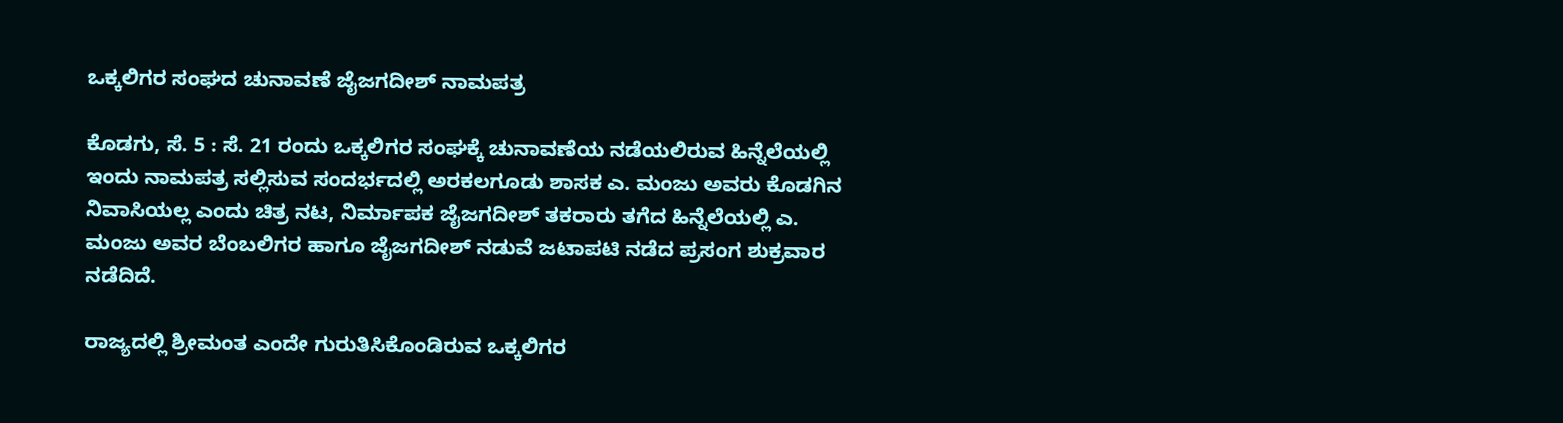ಒಕ್ಕಲಿಗರ ಸಂಘದ ಚುನಾವಣೆ ಜೈಜಗದೀಶ್ ನಾಮಪತ್ರ

ಕೊಡಗು, ಸೆ. 5 : ಸೆ. 21 ರಂದು ಒಕ್ಕಲಿಗರ ಸಂಘಕ್ಕೆ ಚುನಾವಣೆಯ ನಡೆಯಲಿರುವ ಹಿನ್ನೆಲೆಯಲ್ಲಿ ಇಂದು ನಾಮಪತ್ರ ಸಲ್ಲಿಸುವ ಸಂದರ್ಭದಲ್ಲಿ ಅರಕಲಗೂಡು ಶಾಸಕ ಎ. ಮಂಜು ಅವರು ಕೊಡಗಿನ ನಿವಾಸಿಯಲ್ಲ ಎಂದು ಚಿತ್ರ ನಟ, ನಿರ್ಮಾಪಕ ಜೈಜಗದೀಶ್ ತಕರಾರು ತಗೆದ ಹಿನ್ನೆಲೆಯಲ್ಲಿ ಎ. ಮಂಜು ಅವರ ಬೆಂಬಲಿಗರ ಹಾಗೂ ಜೈಜಗದೀಶ್ ನಡುವೆ ಜಟಾಪಟಿ ನಡೆದ ಪ್ರಸಂಗ ಶುಕ್ರವಾರ ನಡೆದಿದೆ.

ರಾಜ್ಯದಲ್ಲಿ ಶ್ರೀಮಂತ ಎಂದೇ ಗುರುತಿಸಿಕೊಂಡಿರುವ ಒಕ್ಕಲಿಗರ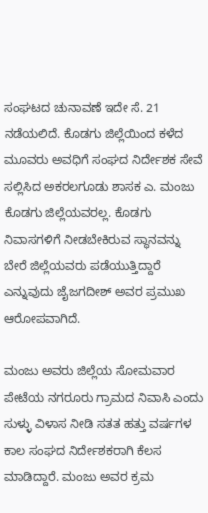ಸಂಘಟದ ಚುನಾವಣೆ ಇದೇ ಸೆ. 21 ನಡೆಯಲಿದೆ. ಕೊಡಗು ಜಿಲ್ಲೆಯಿಂದ ಕಳೆದ ಮೂವರು ಅವಧಿಗೆ ಸಂಘದ ನಿರ್ದೇಶಕ ಸೇವೆ ಸಲ್ಲಿಸಿದ ಅಕರಲಗೂಡು ಶಾಸಕ ಎ. ಮಂಜು ಕೊಡಗು ಜಿಲ್ಲೆಯವರಲ್ಲ. ಕೊಡಗು ನಿವಾಸಗಳಿಗೆ ನೀಡಬೇಕಿರುವ ಸ್ಥಾನವನ್ನು ಬೇರೆ ಜಿಲ್ಲೆಯವರು ಪಡೆಯುತ್ತಿದ್ದಾರೆ ಎನ್ನುವುದು ಜೈಜಗದೀಶ್ ಅವರ ಪ್ರಮುಖ ಆರೋಪವಾಗಿದೆ.

ಮಂಜು ಅವರು ಜಿಲ್ಲೆಯ ಸೋಮವಾರ ಪೇಟೆಯ ನಗರೂರು ಗ್ರಾಮದ ನಿವಾಸಿ ಎಂದು ಸುಳ್ಳು ವಿಳಾಸ ನೀಡಿ ಸತತ ಹತ್ತು ವರ್ಷಗಳ ಕಾಲ ಸಂಘದ ನಿರ್ದೇಶಕರಾಗಿ ಕೆಲಸ ಮಾಡಿದ್ದಾರೆ. ಮಂಜು ಅವರ ಕ್ರಮ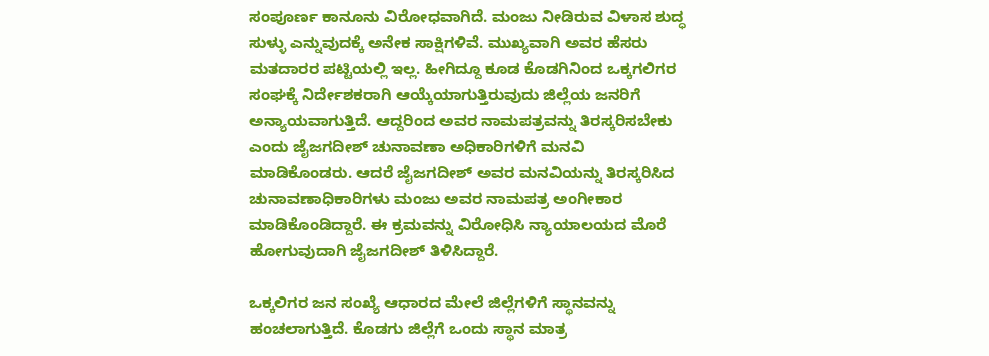ಸಂಪೂರ್ಣ ಕಾನೂನು ವಿರೋಧವಾಗಿದೆ. ಮಂಜು ನೀಡಿರುವ ವಿಳಾಸ ಶುದ್ಧ ಸುಳ್ಳು ಎನ್ನುವುದಕ್ಕೆ ಅನೇಕ ಸಾಕ್ಷಿಗಳಿವೆ. ಮುಖ್ಯವಾಗಿ ಅವರ ಹೆಸರು ಮತದಾರರ ಪಟ್ಟಿಯಲ್ಲಿ ಇಲ್ಲ. ಹೀಗಿದ್ದೂ ಕೂಡ ಕೊಡಗಿನಿಂದ ಒಕ್ಕಗಲಿಗರ ಸಂಘಕ್ಕೆ ನಿರ್ದೇಶಕರಾಗಿ ಆಯ್ಕೆಯಾಗುತ್ತಿರುವುದು ಜಿಲ್ಲೆಯ ಜನರಿಗೆ ಅನ್ಯಾಯವಾಗುತ್ತಿದೆ. ಆದ್ದರಿಂದ ಅವರ ನಾಮಪತ್ರವನ್ನು ತಿರಸ್ಕರಿಸಬೇಕು ಎಂದು ಜೈಜಗದೀಶ್ ಚುನಾವಣಾ ಅಧಿಕಾರಿಗಳಿಗೆ ಮನವಿ ಮಾಡಿಕೊಂಡರು. ಆದರೆ ಜೈಜಗದೀಶ್ ಅವರ ಮನವಿಯನ್ನು ತಿರಸ್ಕರಿಸಿದ ಚುನಾವಣಾಧಿಕಾರಿಗಳು ಮಂಜು ಅವರ ನಾಮಪತ್ರ ಅಂಗೀಕಾರ ಮಾಡಿಕೊಂಡಿದ್ದಾರೆ. ಈ ಕ್ರಮವನ್ನು ವಿರೋಧಿಸಿ ನ್ಯಾಯಾಲಯದ ಮೊರೆ ಹೋಗುವುದಾಗಿ ಜೈಜಗದೀಶ್ ತಿಳಿಸಿದ್ದಾರೆ.

ಒಕ್ಕಲಿಗರ ಜನ ಸಂಖ್ಯೆ ಆಧಾರದ ಮೇಲೆ ಜಿಲ್ಲೆಗಳಿಗೆ ಸ್ಥಾನವನ್ನು ಹಂಚಲಾಗುತ್ತಿದೆ. ಕೊಡಗು ಜಿಲ್ಲೆಗೆ ಒಂದು ಸ್ಥಾನ ಮಾತ್ರ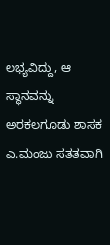ಲಭ್ಯವಿದ್ದು, ಆ ಸ್ಥಾನವನ್ನು ಅರಕಲಗೂಡು ಶಾಸಕ ಎ.ಮಂಜು ಸತತವಾಗಿ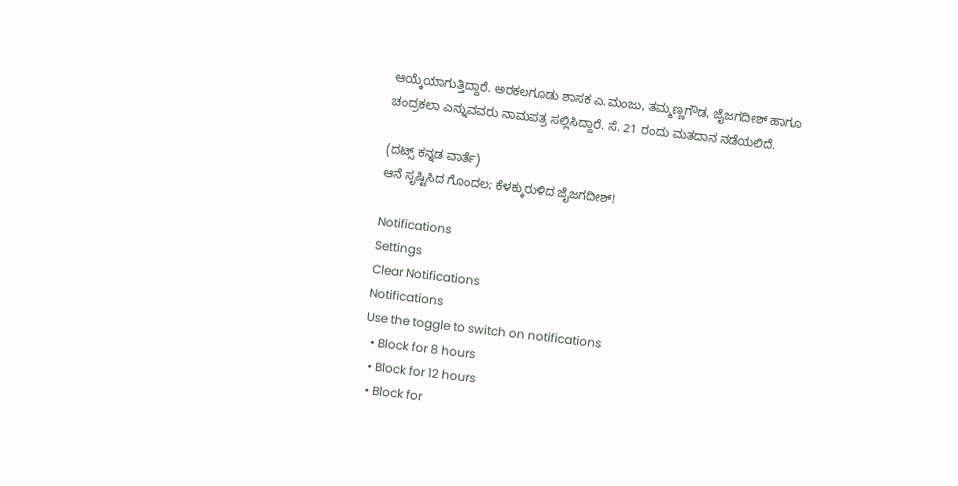ಆಯ್ಕೆಯಾಗುತ್ತಿದ್ದಾರೆ. ಅರಕಲಗೂಡು ಶಾಸಕ ಎ.ಮಂಜು, ತಮ್ಮಣ್ಣಗೌಡ, ಜೈಜಗದೀಶ್ ಹಾಗೂ ಚಂದ್ರಕಲಾ ಎನ್ನುವವರು ನಾಮಪತ್ರ ಸಲ್ಲಿಸಿದ್ದಾರೆ. ಸೆ. 21 ರಂದು ಮತದಾನ ನಡೆಯಲಿದೆ.

(ದಟ್ಸ್ ಕನ್ನಡ ವಾರ್ತೆ)
ಆನೆ ಸೃಷ್ಟಿಸಿದ ಗೊಂದಲ; ಕೆಳಕ್ಕುರುಳಿದ ಜೈಜಗದೀಶ್‌!

Notifications
Settings
Clear Notifications
Notifications
Use the toggle to switch on notifications
  • Block for 8 hours
  • Block for 12 hours
  • Block for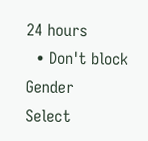24 hours
  • Don't block
Gender
Select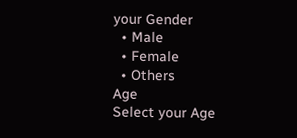your Gender
  • Male
  • Female
  • Others
Age
Select your Age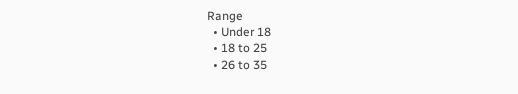Range
  • Under 18
  • 18 to 25
  • 26 to 35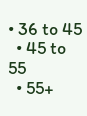• 36 to 45
  • 45 to 55
  • 55+